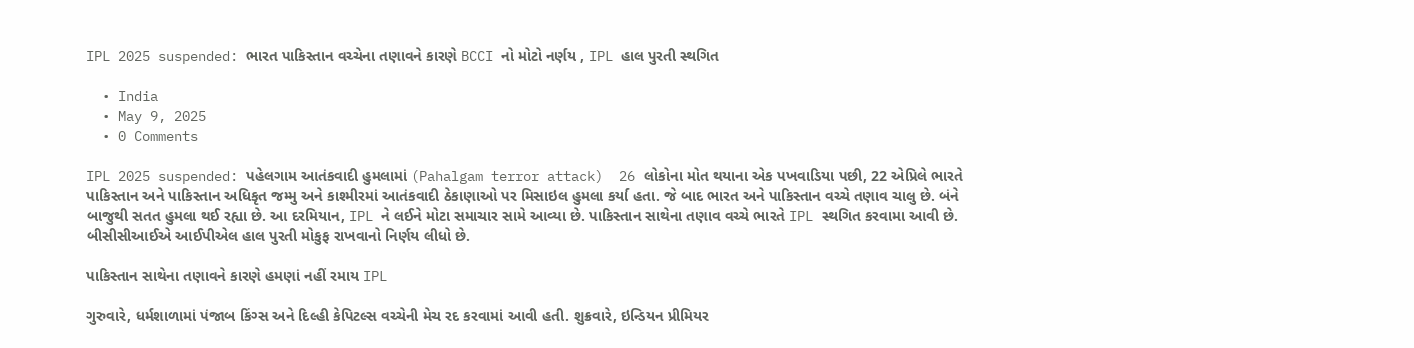IPL 2025 suspended: ભારત પાકિસ્તાન વચ્ચેના તણાવને કારણે BCCI નો મોટો નર્ણય , IPL હાલ પુરતી સ્થગિત

  • India
  • May 9, 2025
  • 0 Comments

IPL 2025 suspended: પહેલગામ આતંકવાદી હુમલામાં (Pahalgam terror attack)  26 લોકોના મોત થયાના એક પખવાડિયા પછી, 22 એપ્રિલે ભારતે પાકિસ્તાન અને પાકિસ્તાન અધિકૃત જમ્મુ અને કાશ્મીરમાં આતંકવાદી ઠેકાણાઓ પર મિસાઇલ હુમલા કર્યા હતા. જે બાદ ભારત અને પાકિસ્તાન વચ્ચે તણાવ ચાલુ છે. બંને બાજુથી સતત હુમલા થઈ રહ્યા છે. આ દરમિયાન, IPL ને લઈને મોટા સમાચાર સામે આવ્યા છે. પાકિસ્તાન સાથેના તણાવ વચ્ચે ભારતે IPL સ્થગિત કરવામા આવી છે. બીસીસીઆઈએ આઈપીએલ હાલ પુરતી મોકુફ રાખવાનો નિર્ણય લીધો છે.

પાકિસ્તાન સાથેના તણાવને કારણે હમણાં નહીં રમાય IPL

ગુરુવારે, ધર્મશાળામાં પંજાબ કિંગ્સ અને દિલ્હી કેપિટલ્સ વચ્ચેની મેચ રદ કરવામાં આવી હતી. શુક્રવારે, ઇન્ડિયન પ્રીમિયર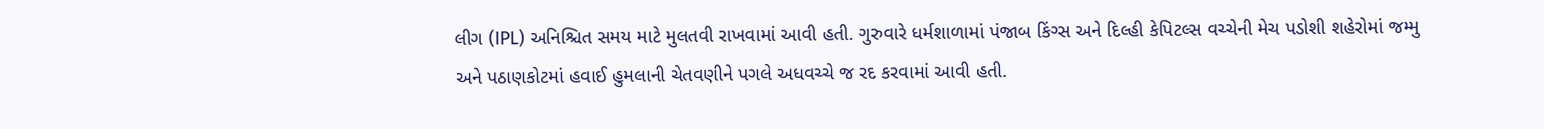લીગ (IPL) અનિશ્ચિત સમય માટે મુલતવી રાખવામાં આવી હતી. ગુરુવારે ધર્મશાળામાં પંજાબ કિંગ્સ અને દિલ્હી કેપિટલ્સ વચ્ચેની મેચ પડોશી શહેરોમાં જમ્મુ અને પઠાણકોટમાં હવાઈ હુમલાની ચેતવણીને પગલે અધવચ્ચે જ રદ કરવામાં આવી હતી.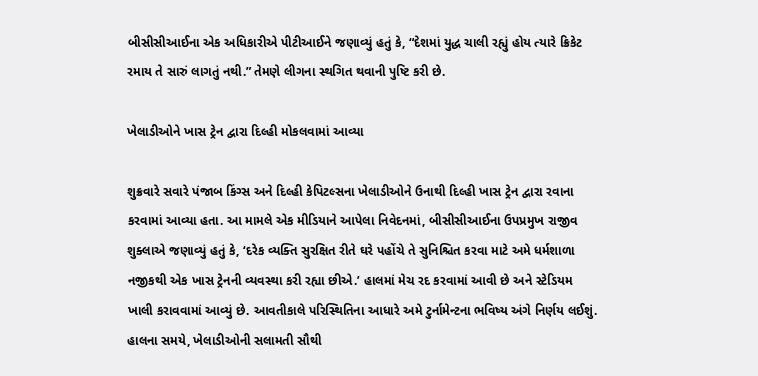બીસીસીઆઈના એક અધિકારીએ પીટીઆઈને જણાવ્યું હતું કે, “દેશમાં યુદ્ધ ચાલી રહ્યું હોય ત્યારે ક્રિકેટ રમાય તે સારું લાગતું નથી.” તેમણે લીગના સ્થગિત થવાની પુષ્ટિ કરી છે.

ખેલાડીઓને ખાસ ટ્રેન દ્વારા દિલ્હી મોકલવામાં આવ્યા

શુક્રવારે સવારે પંજાબ કિંગ્સ અને દિલ્હી કેપિટલ્સના ખેલાડીઓને ઉનાથી દિલ્હી ખાસ ટ્રેન દ્વારા રવાના કરવામાં આવ્યા હતા. આ મામલે એક મીડિયાને આપેલા નિવેદનમાં, બીસીસીઆઈના ઉપપ્રમુખ રાજીવ શુક્લાએ જણાવ્યું હતું કે, ‘દરેક વ્યક્તિ સુરક્ષિત રીતે ઘરે પહોંચે તે સુનિશ્ચિત કરવા માટે અમે ધર્મશાળા નજીકથી એક ખાસ ટ્રેનની વ્યવસ્થા કરી રહ્યા છીએ.’ હાલમાં મેચ રદ કરવામાં આવી છે અને સ્ટેડિયમ ખાલી કરાવવામાં આવ્યું છે. આવતીકાલે પરિસ્થિતિના આધારે અમે ટુર્નામેન્ટના ભવિષ્ય અંગે નિર્ણય લઈશું. હાલના સમયે, ખેલાડીઓની સલામતી સૌથી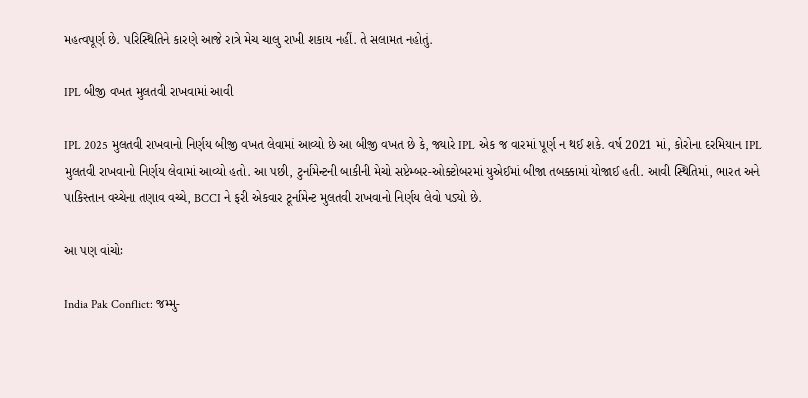મહત્વપૂર્ણ છે. પરિસ્થિતિને કારણે આજે રાત્રે મેચ ચાલુ રાખી શકાય નહીં. તે સલામત નહોતું.

IPL બીજી વખત મુલતવી રાખવામાં આવી

IPL 2025 મુલતવી રાખવાનો નિર્ણય બીજી વખત લેવામાં આવ્યો છે આ બીજી વખત છે કે, જ્યારે IPL એક જ વારમાં પૂર્ણ ન થઈ શકે. વર્ષ 2021 માં, કોરોના દરમિયાન IPL મુલતવી રાખવાનો નિર્ણય લેવામાં આવ્યો હતો. આ પછી, ટુર્નામેન્ટની બાકીની મેચો સપ્ટેમ્બર-ઓક્ટોબરમાં યુએઈમાં બીજા તબક્કામાં યોજાઈ હતી. આવી સ્થિતિમાં, ભારત અને પાકિસ્તાન વચ્ચેના તણાવ વચ્ચે, BCCI ને ફરી એકવાર ટૂર્નામેન્ટ મુલતવી રાખવાનો નિર્ણય લેવો પડ્યો છે.

આ પણ વાંચોઃ

India Pak Conflict: જમ્મુ-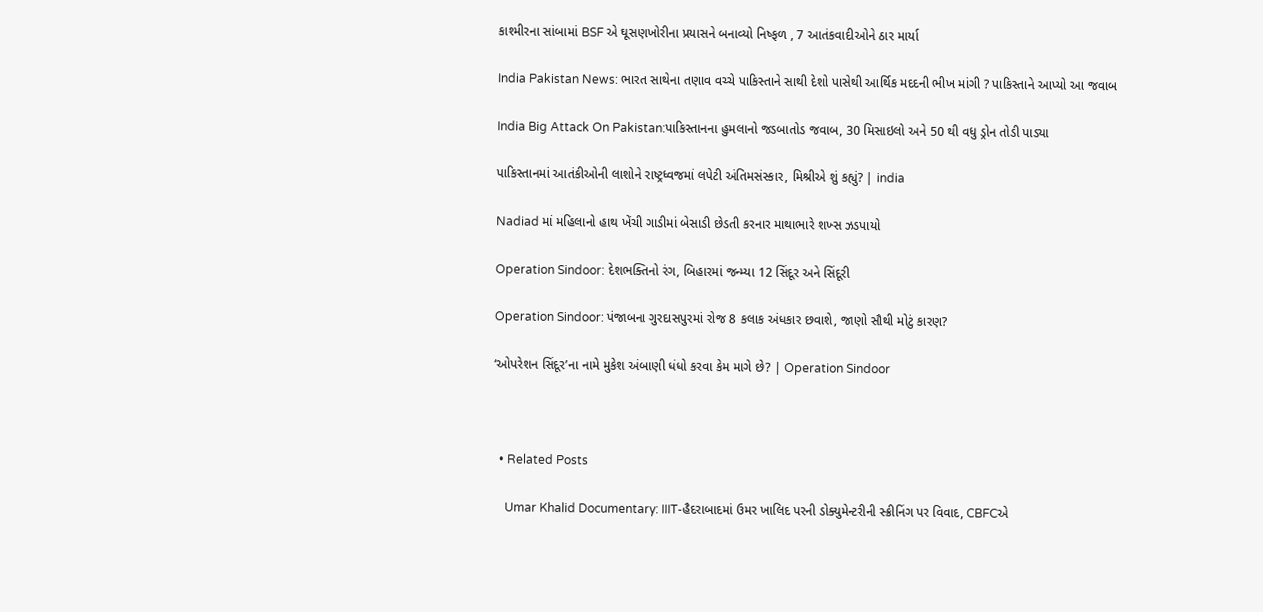કાશ્મીરના સાંબામાં BSF એ ઘૂસણખોરીના પ્રયાસને બનાવ્યો નિષ્ફળ , 7 આતંકવાદીઓને ઠાર માર્યા

India Pakistan News: ભારત સાથેના તણાવ વચ્ચે પાકિસ્તાને સાથી દેશો પાસેથી આર્થિક મદદની ભીખ માંગી ? પાકિસ્તાને આપ્યો આ જવાબ

India Big Attack On Pakistan:પાકિસ્તાનના હુમલાનો જડબાતોડ જવાબ, 30 મિસાઇલો અને 50 થી વધુ ડ્રોન તોડી પાડ્યા

પાકિસ્તાનમાં આતંકીઓની લાશોને રાષ્ટ્રધ્વજમાં લપેટી અંતિમસંસ્કાર, મિશ્રીએ શું કહ્યું? | india

Nadiad માં મહિલાનો હાથ ખેંચી ગાડીમાં બેસાડી છેડતી કરનાર માથાભારે શખ્સ ઝડપાયો

Operation Sindoor: દેશભક્તિનો રંગ, બિહારમાં જન્મ્યા 12 સિંદૂર અને સિંદૂરી

Operation Sindoor: પંજાબના ગુરદાસપુરમાં રોજ 8 કલાક અંધકાર છવાશે, જાણો સૌથી મોટું કારણ?

‘ઓપરેશન સિંદૂર’ના નામે મુકેશ અંબાણી ધંધો કરવા કેમ માગે છે? | Operation Sindoor



  • Related Posts

    Umar Khalid Documentary: IIIT-હૈદરાબાદમાં ઉમર ખાલિદ પરની ડોક્યુમેન્ટરીની સ્ક્રીનિંગ પર વિવાદ, CBFCએ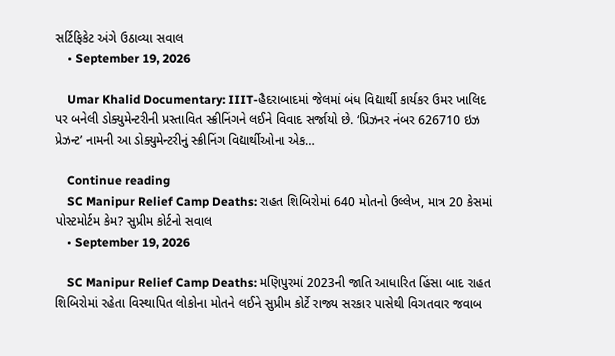સર્ટિફિકેટ અંગે ઉઠાવ્યા સવાલ
    • September 19, 2026

    Umar Khalid Documentary: IIIT-હૈદરાબાદમાં જેલમાં બંધ વિદ્યાર્થી કાર્યકર ઉમર ખાલિદ પર બનેલી ડોક્યુમેન્ટરીની પ્રસ્તાવિત સ્ક્રીનિંગને લઈને વિવાદ સર્જાયો છે. ‘પ્રિઝનર નંબર 626710 ઇઝ પ્રેઝન્ટ’ નામની આ ડોક્યુમેન્ટરીનું સ્ક્રીનિંગ વિદ્યાર્થીઓના એક…

    Continue reading
    SC Manipur Relief Camp Deaths: રાહત શિબિરોમાં 640 મોતનો ઉલ્લેખ, માત્ર 20 કેસમાં પોસ્ટમોર્ટમ કેમ? સુપ્રીમ કોર્ટનો સવાલ
    • September 19, 2026

    SC Manipur Relief Camp Deaths: મણિપુરમાં 2023ની જાતિ આધારિત હિંસા બાદ રાહત શિબિરોમાં રહેતા વિસ્થાપિત લોકોના મોતને લઈને સુપ્રીમ કોર્ટે રાજ્ય સરકાર પાસેથી વિગતવાર જવાબ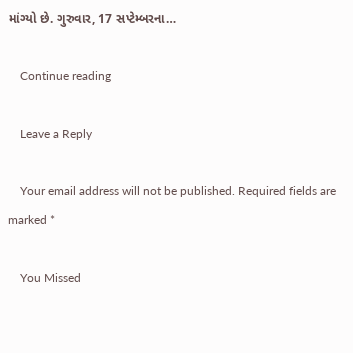માંગ્યો છે. ગુરુવાર, 17 સપ્ટેમ્બરના…

    Continue reading

    Leave a Reply

    Your email address will not be published. Required fields are marked *

    You Missed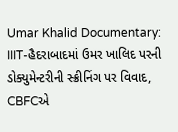Umar Khalid Documentary: IIIT-હૈદરાબાદમાં ઉમર ખાલિદ પરની ડોક્યુમેન્ટરીની સ્ક્રીનિંગ પર વિવાદ, CBFCએ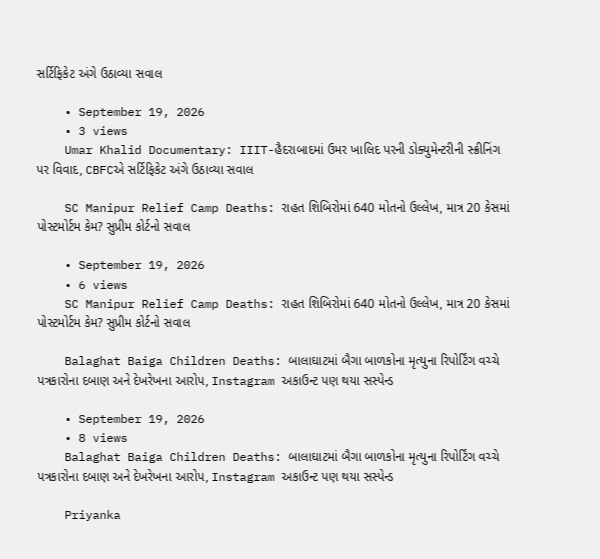સર્ટિફિકેટ અંગે ઉઠાવ્યા સવાલ

    • September 19, 2026
    • 3 views
    Umar Khalid Documentary: IIIT-હૈદરાબાદમાં ઉમર ખાલિદ પરની ડોક્યુમેન્ટરીની સ્ક્રીનિંગ પર વિવાદ, CBFCએ સર્ટિફિકેટ અંગે ઉઠાવ્યા સવાલ

    SC Manipur Relief Camp Deaths: રાહત શિબિરોમાં 640 મોતનો ઉલ્લેખ, માત્ર 20 કેસમાં પોસ્ટમોર્ટમ કેમ? સુપ્રીમ કોર્ટનો સવાલ

    • September 19, 2026
    • 6 views
    SC Manipur Relief Camp Deaths: રાહત શિબિરોમાં 640 મોતનો ઉલ્લેખ, માત્ર 20 કેસમાં પોસ્ટમોર્ટમ કેમ? સુપ્રીમ કોર્ટનો સવાલ

    Balaghat Baiga Children Deaths: બાલાઘાટમાં બૈગા બાળકોના મૃત્યુના રિપોર્ટિંગ વચ્ચે પત્રકારોના દબાણ અને દેખરેખના આરોપ, Instagram અકાઉન્ટ પણ થયા સસ્પેન્ડ

    • September 19, 2026
    • 8 views
    Balaghat Baiga Children Deaths: બાલાઘાટમાં બૈગા બાળકોના મૃત્યુના રિપોર્ટિંગ વચ્ચે પત્રકારોના દબાણ અને દેખરેખના આરોપ, Instagram અકાઉન્ટ પણ થયા સસ્પેન્ડ

    Priyanka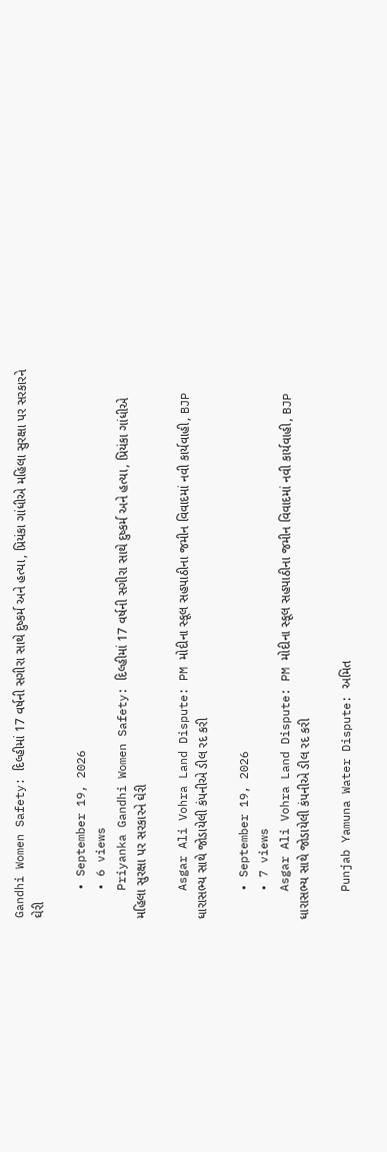Gandhi Women Safety: દિલ્હીમાં 17 વર્ષની સગીરા સાથે દુષ્કર્મ અને હત્યા, પ્રિયંકા ગાંધીએ મહિલા સુરક્ષા પર સરકારને ઘેરી

    • September 19, 2026
    • 6 views
    Priyanka Gandhi Women Safety: દિલ્હીમાં 17 વર્ષની સગીરા સાથે દુષ્કર્મ અને હત્યા, પ્રિયંકા ગાંધીએ મહિલા સુરક્ષા પર સરકારને ઘેરી

    Asgar Ali Vohra Land Dispute: PM મોદીના સ્કૂલ સહપાઠીના જમીન વિવાદમાં નવી કાર્યવાહી, BJP ધારાસભ્ય સાથે જોડાયેલી કંપનીએ ડીલ રદ કરી

    • September 19, 2026
    • 7 views
    Asgar Ali Vohra Land Dispute: PM મોદીના સ્કૂલ સહપાઠીના જમીન વિવાદમાં નવી કાર્યવાહી, BJP ધારાસભ્ય સાથે જોડાયેલી કંપનીએ ડીલ રદ કરી

    Punjab Yamuna Water Dispute: અમિત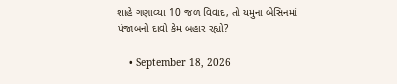શાહે ગણાવ્યા 10 જળ વિવાદ, તો યમુના બેસિનમાં પંજાબનો દાવો કેમ બહાર રહ્યો?

    • September 18, 2026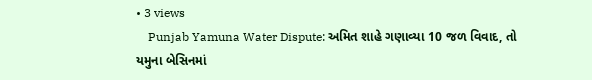• 3 views
    Punjab Yamuna Water Dispute: અમિત શાહે ગણાવ્યા 10 જળ વિવાદ, તો યમુના બેસિનમાં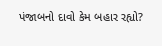પંજાબનો દાવો કેમ બહાર રહ્યો?